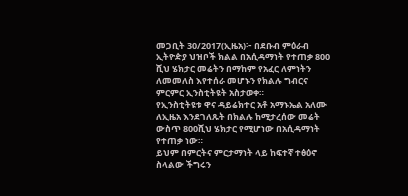መጋቢት 30/2017(ኢዜአ)፦ በደቡብ ምዕራብ ኢትዮዽያ ህዝቦች ክልል በአሲዳማነት የተጠቃ 800 ሺህ ሄክታር መሬትን በማከም የአፈር ለምነትን ለመመለስ እየተሰራ መሆኑን የክልሉ ግብርና ምርምር ኢንስቲትዩት አስታወቀ።
የኢንስቲትዩቱ ዋና ዳይሬክተር አቶ አማኑኤል አለሙ ለኢዜአ እንደገለጹት በክልሉ ከሚታረሰው መሬት ውስጥ 800ሺህ ሄክታር የሚሆነው በአሲዳማነት የተጠቃ ነው።
ይህም በምርትና ምርታማነት ላይ ከፍተኛ ተፅዕኖ ስላልው ችግሩን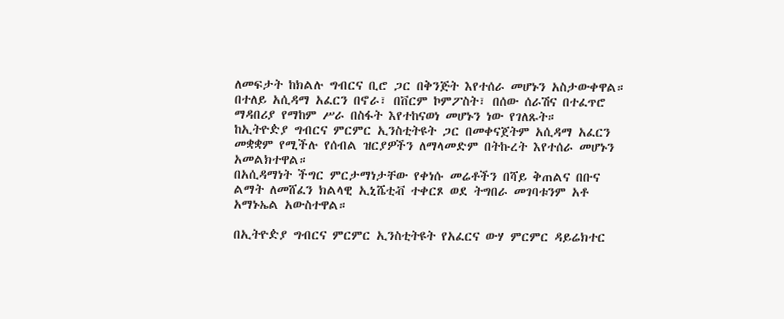ለመፍታት ከክልሉ ግብርና ቢሮ ጋር በቅንጅት እየተሰራ መሆኑን አስታውቀዋል።
በተለይ አሲዳማ አፈርን በኖራ፣ በቨርም ኮምፖስት፣ በሰው ሰራሽና በተፈጥሮ ማዳበሪያ የማከም ሥራ በስፋት እየተከናወነ መሆኑን ነው የገለጹት።
ከኢትዮዽያ ግብርና ምርምር ኢንስቲትዩት ጋር በመቀናጀትም አሲዳማ አፈርን መቋቋም የሚችሉ የሰብል ዝርያዎችን ለማላመድም በትኩረት እየተሰራ መሆኑን አመልክተዋል።
በአሲዳማነት ችግር ምርታማነታቸው የቀነሱ መሬቶችን በሻይ ቅጠልና በቡና ልማት ለመሸፈን ክልላዊ ኢኒሼቲቭ ተቀርጾ ወደ ትግበራ መገባቱንም አቶ አማኑኤል አውስተዋል።

በኢትዮዽያ ግብርና ምርምር ኢንስቲትዩት የአፈርና ውሃ ምርምር ዳይሬክተር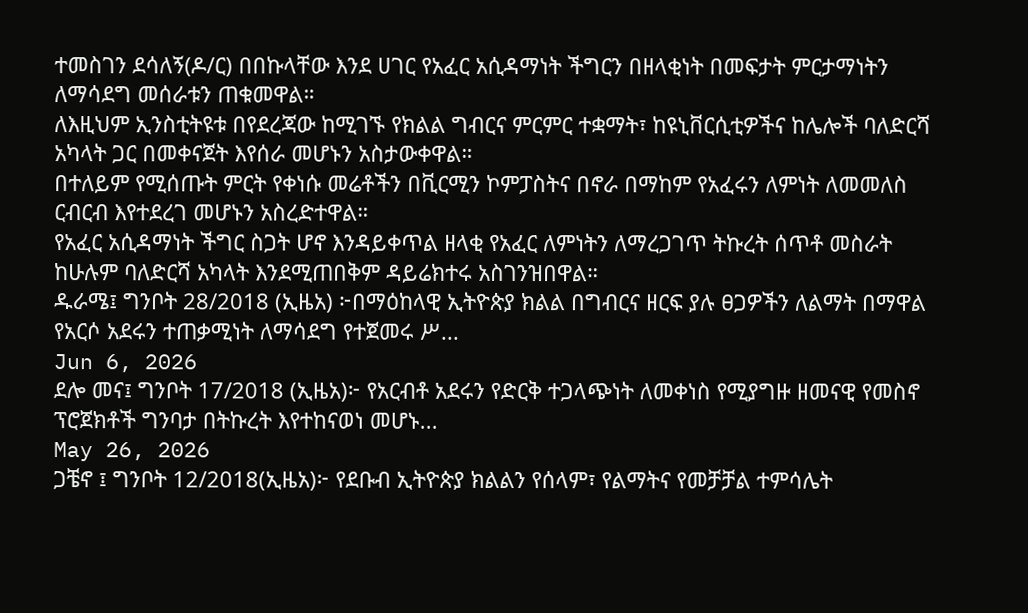ተመስገን ደሳለኝ(ዶ/ር) በበኩላቸው እንደ ሀገር የአፈር አሲዳማነት ችግርን በዘላቂነት በመፍታት ምርታማነትን ለማሳደግ መሰራቱን ጠቁመዋል።
ለእዚህም ኢንስቲትዩቱ በየደረጃው ከሚገኙ የክልል ግብርና ምርምር ተቋማት፣ ከዩኒቨርሲቲዎችና ከሌሎች ባለድርሻ አካላት ጋር በመቀናጀት እየሰራ መሆኑን አስታውቀዋል።
በተለይም የሚሰጡት ምርት የቀነሱ መሬቶችን በቪርሚን ኮምፓስትና በኖራ በማከም የአፈሩን ለምነት ለመመለስ ርብርብ እየተደረገ መሆኑን አስረድተዋል።
የአፈር አሲዳማነት ችግር ስጋት ሆኖ እንዳይቀጥል ዘላቂ የአፈር ለምነትን ለማረጋገጥ ትኩረት ሰጥቶ መስራት ከሁሉም ባለድርሻ አካላት እንደሚጠበቅም ዳይሬክተሩ አስገንዝበዋል።
ዱራሜ፤ ግንቦት 28/2018 (ኢዜአ) ፦በማዕከላዊ ኢትዮጵያ ክልል በግብርና ዘርፍ ያሉ ፀጋዎችን ለልማት በማዋል የአርሶ አደሩን ተጠቃሚነት ለማሳደግ የተጀመሩ ሥ...
Jun 6, 2026
ደሎ መና፤ ግንቦት 17/2018 (ኢዜአ)፦ የአርብቶ አደሩን የድርቅ ተጋላጭነት ለመቀነስ የሚያግዙ ዘመናዊ የመስኖ ፕሮጀክቶች ግንባታ በትኩረት እየተከናወነ መሆኑ...
May 26, 2026
ጋቼኖ ፤ ግንቦት 12/2018(ኢዜአ)፦ የደቡብ ኢትዮጵያ ክልልን የሰላም፣ የልማትና የመቻቻል ተምሳሌት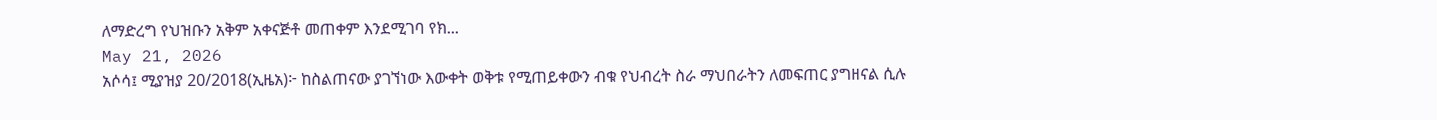ለማድረግ የህዝቡን አቅም አቀናጅቶ መጠቀም እንደሚገባ የክ...
May 21, 2026
አሶሳ፤ ሚያዝያ 20/2018(ኢዜአ)፦ ከስልጠናው ያገኘነው እውቀት ወቅቱ የሚጠይቀውን ብቁ የህብረት ስራ ማህበራትን ለመፍጠር ያግዘናል ሲሉ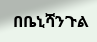በቤኒሻንጉል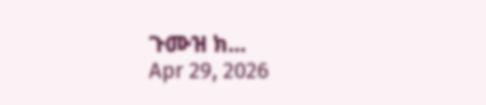ጉሙዝ ክ...
Apr 29, 2026